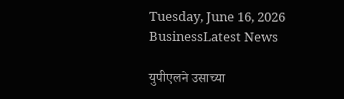Tuesday, June 16, 2026
BusinessLatest News

युपीएलने उसाच्या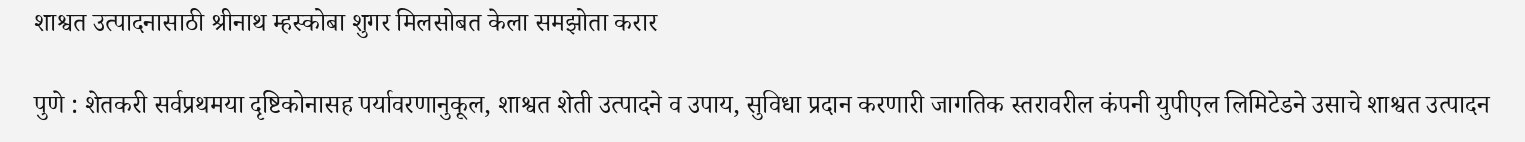शाश्वत उत्पादनासाठी श्रीनाथ म्हस्कोबा शुगर मिलसोबत केला समझोता करार

पुणे : शेतकरी सर्वप्रथमया दृष्टिकोनासह पर्यावरणानुकूल, शाश्वत शेती उत्पादने व उपाय, सुविधा प्रदान करणारी जागतिक स्तरावरील कंपनी युपीएल लिमिटेडने उसाचे शाश्वत उत्पादन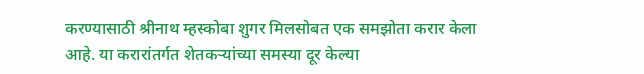करण्यासाठी श्रीनाथ म्हस्कोबा शुगर मिलसोबत एक समझोता करार केला आहे. या करारांतर्गत शेतकऱ्यांच्या समस्या दूर केल्या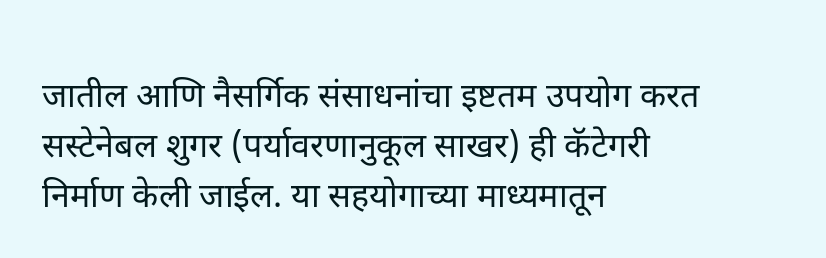जातील आणि नैसर्गिक संसाधनांचा इष्टतम उपयोग करत सस्टेनेबल शुगर (पर्यावरणानुकूल साखर) ही कॅटेगरी निर्माण केली जाईल. या सहयोगाच्या माध्यमातून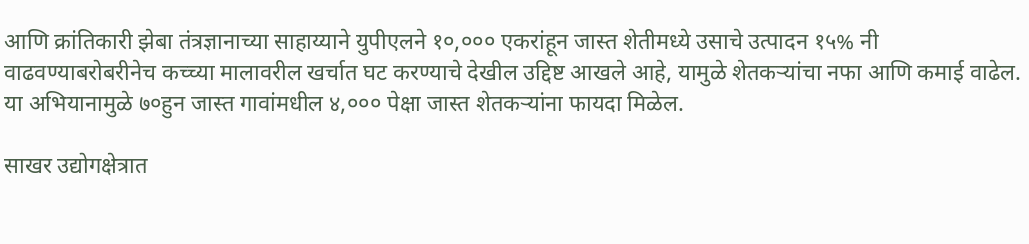आणि क्रांतिकारी झेबा तंत्रज्ञानाच्या साहाय्याने युपीएलने १०,००० एकरांहून जास्त शेतीमध्ये उसाचे उत्पादन १५% नी वाढवण्याबरोबरीनेच कच्च्या मालावरील खर्चात घट करण्याचे देखील उद्दिष्ट आखले आहे, यामुळे शेतकऱ्यांचा नफा आणि कमाई वाढेल. या अभियानामुळे ७०हुन जास्त गावांमधील ४,००० पेक्षा जास्त शेतकऱ्यांना फायदा मिळेल.

साखर उद्योगक्षेत्रात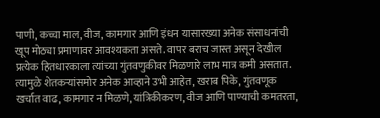पाणी, कच्चा माल, वीज, कामगार आणि इंधन यासारख्या अनेक संसाधनांची खूप मोठ्या प्रमाणावर आवश्यकता असते. वापर बराच जास्त असून देखील प्रत्येक हितधारकाला त्यांच्या गुंतवणुकीवर मिळणारे लाभ मात्र कमी असतात. त्यामुळे शेतकऱ्यांसमोर अनेक आव्हाने उभी आहेत, खराब पिके, गुंतवणूक खर्चात वाढ, कामगार न मिळणे, यांत्रिकीकरण, वीज आणि पाण्याची कमतरता,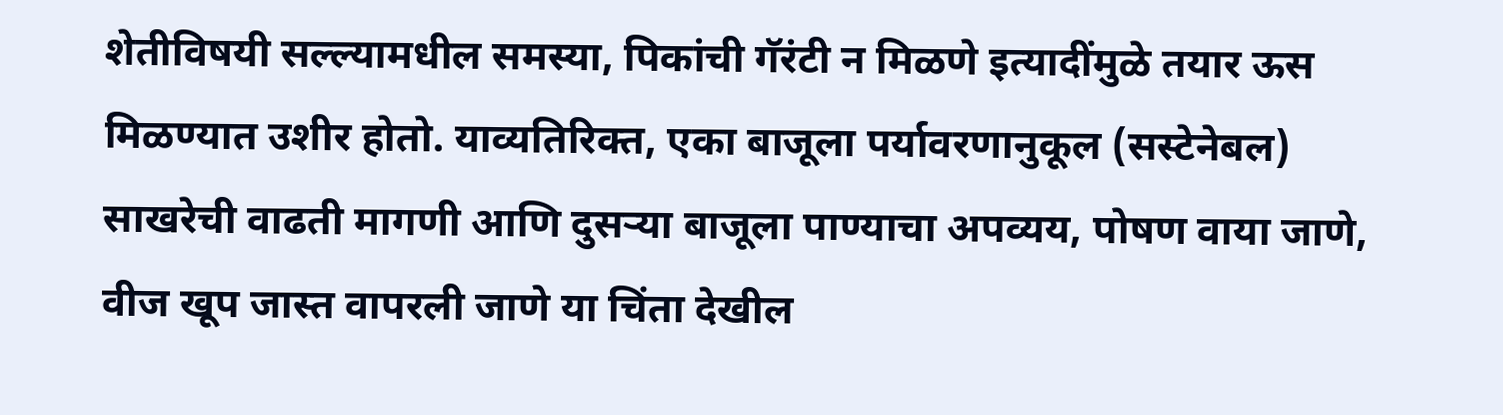शेतीविषयी सल्ल्यामधील समस्या, पिकांची गॅरंटी न मिळणे इत्यादींमुळे तयार ऊस मिळण्यात उशीर होतो. याव्यतिरिक्त, एका बाजूला पर्यावरणानुकूल (सस्टेनेबल) साखरेची वाढती मागणी आणि दुसऱ्या बाजूला पाण्याचा अपव्यय, पोषण वाया जाणे, वीज खूप जास्त वापरली जाणे या चिंता देखील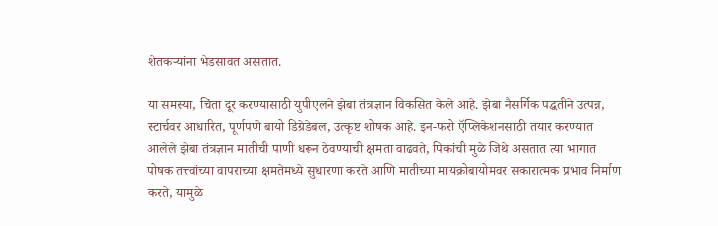शेतकऱ्यांना भेडसावत असतात.

या समस्या, चिंता दूर करण्यासाठी युपीएलने झेबा तंत्रज्ञान विकसित केले आहे. झेबा नैसर्गिक पद्धतीने उत्पन्न, स्टार्चवर आधारित, पूर्णपणे बायो डिग्रेडेबल, उत्कृष्ट शोषक आहे. इन-फरो ऍप्लिकेशनसाठी तयार करण्यात आलेले झेबा तंत्रज्ञान मातीची पाणी धरून ठेवण्याची क्षमता वाढवते, पिकांची मुळे जिथे असतात त्या भागात पोषक तत्त्वांच्या वापराच्या क्षमतेमध्ये सुधारणा करते आणि मातीच्या मायक्रोबायोमवर सकारात्मक प्रभाव निर्माण करते, यामुळे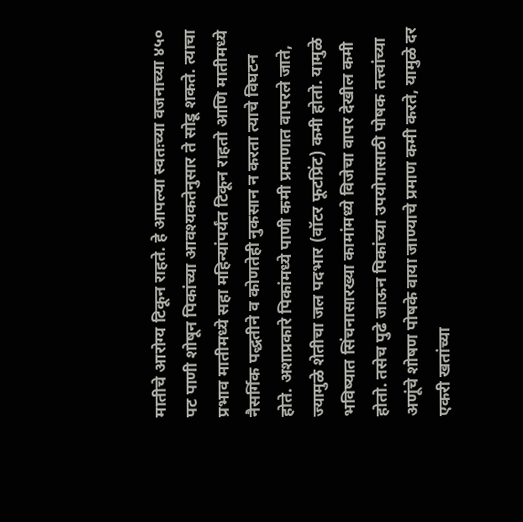मातीचे आरोग्य टिकून राहते. हे आपल्या स्वतःच्या वजनाच्या ४५० पट पाणी शोषून पिकांच्या आवश्यकतेनुसार ते सोडू शकते. त्याचा प्रभाव मातीमध्ये सहा महिन्यांपर्यंत टिकून राहतो आणि मातीमध्ये नैसर्गिक पद्धतीने व कोणतेही नुकसान न करता त्याचे विघटन होते. अशाप्रकारे पिकांमध्ये पाणी कमी प्रमाणात वापरले जाते, ज्यामुळे शेतीचा जल पदभार (वॉटर फूटप्रिंट) कमी होतो. यामुळे भविष्यात सिंचनासारख्या कामांमध्ये विजेचा वापर देखील कमी होतो. तसेच पुढे जाऊन पिकांच्या उपयोगासाठी पोषक तत्त्वांच्या अणूंचे शोषण पोषके वाया जाण्याचे प्रमाण कमी करते, यामुळे दर एकरी खतांच्या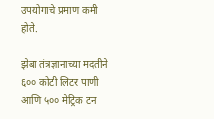उपयोगाचे प्रमाण कमी होते.

झेबा तंत्रज्ञानाच्या मदतीने ६०० कोटी लिटर पाणी आणि ५०० मेट्रिक टन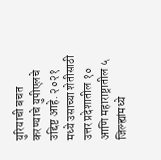युरियाची बचत करण्याचे युपीएलचे उद्दिष्ट आहे. २०२१ मध्ये उसाच्या शेतीसाठी उत्तर प्रदेशातील १० आणि महाराष्ट्रातील ५ जिल्ह्यांमध्ये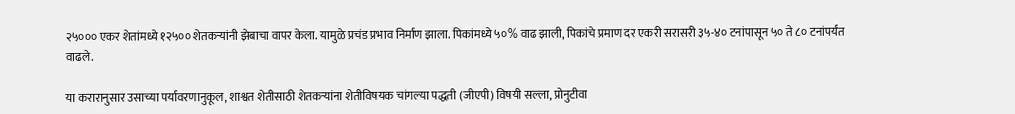२५००० एकर शेतांमध्ये १२५०० शेतकऱ्यांनी झेबाचा वापर केला. यामुळे प्रचंड प्रभाव निर्माण झाला. पिकांमध्ये ५०% वाढ झाली, पिकांचे प्रमाण दर एकरी सरासरी ३५-४० टनांपासून ५० ते ८० टनांपर्यंत वाढले.

या करारानुसार उसाच्या पर्यावरणानुकूल, शाश्वत शेतीसाठी शेतकऱ्यांना शेतीविषयक चांगल्या पद्धती (जीएपी) विषयी सल्ला, प्रोनुटीवा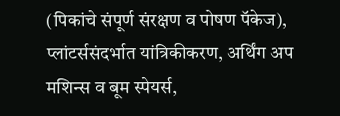(पिकांचे संपूर्ण संरक्षण व पोषण पॅकेज), प्लांटर्ससंदर्भात यांत्रिकीकरण, अर्थिंग अप मशिन्स व बूम स्पेयर्स,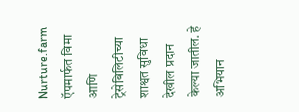Nurture.farm ऍपमार्फत विमा आणि ट्रेसेबिलिटीच्या शाश्वत सुविधा देखील प्रदान केल्या जातील. हे अभियान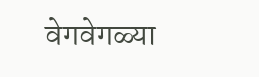वेगवेगळ्या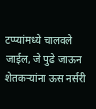टप्प्यांमध्ये चालवले जाईल, जे पुढे जाऊन शेतकऱ्यांना ऊस नर्सरी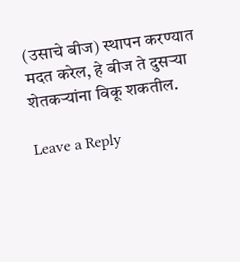(उसाचे बीज) स्थापन करण्यात मदत करेल, हे बीज ते दुसऱ्या शेतकऱ्यांना विकू शकतील.

Leave a Reply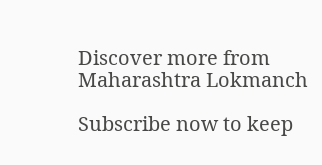Discover more from Maharashtra Lokmanch

Subscribe now to keep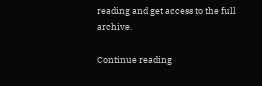reading and get access to the full archive.

Continue reading